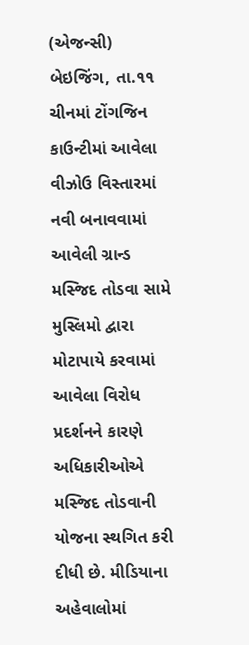(એજન્સી) બેઇજિંગ, તા.૧૧
ચીનમાં ટોંગજિન કાઉન્ટીમાં આવેલા વીઝોઉ વિસ્તારમાં નવી બનાવવામાં આવેલી ગ્રાન્ડ મસ્જિદ તોડવા સામે મુસ્લિમો દ્વારા મોટાપાયે કરવામાં આવેલા વિરોધ પ્રદર્શનને કારણે અધિકારીઓએ મસ્જિદ તોડવાની યોજના સ્થગિત કરી દીધી છે. મીડિયાના અહેવાલોમાં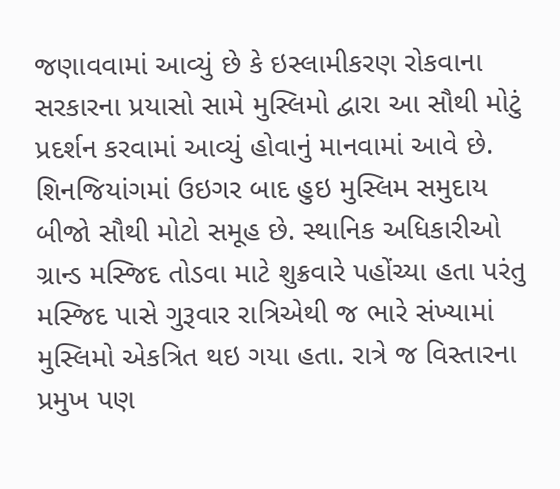જણાવવામાં આવ્યું છે કે ઇસ્લામીકરણ રોકવાના સરકારના પ્રયાસો સામે મુસ્લિમો દ્વારા આ સૌથી મોટું પ્રદર્શન કરવામાં આવ્યું હોવાનું માનવામાં આવે છે.
શિનજિયાંગમાં ઉઇગર બાદ હુઇ મુસ્લિમ સમુદાય બીજો સૌથી મોટો સમૂહ છે. સ્થાનિક અધિકારીઓ ગ્રાન્ડ મસ્જિદ તોડવા માટે શુક્રવારે પહોંચ્યા હતા પરંતુ મસ્જિદ પાસે ગુરૂવાર રાત્રિએથી જ ભારે સંખ્યામાં મુસ્લિમો એકત્રિત થઇ ગયા હતા. રાત્રે જ વિસ્તારના પ્રમુખ પણ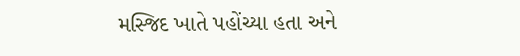મસ્જિદ ખાતે પહોંચ્યા હતા અને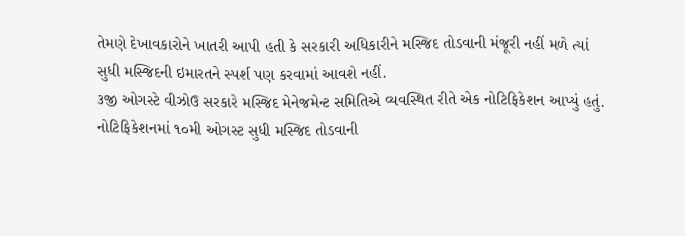તેમણે દેખાવકારોને ખાતરી આપી હતી કે સરકારી અધિકારીને મસ્જિદ તોડવાની મંજૂરી નહીં મળે ત્યાં સુધી મસ્જિદની ઇમારતને સ્પર્શ પણ કરવામાં આવશે નહીં.
૩જી ઓગસ્ટે વીઝોઉ સરકારે મસ્જિદ મેનેજમેન્ટ સમિતિએ વ્યવસ્થિત રીતે એક નોટિફિકેશન આપ્યું હતું. નોટિફિકેશનમાં ૧૦મી ઓગસ્ટ સુધી મસ્જિદ તોડવાની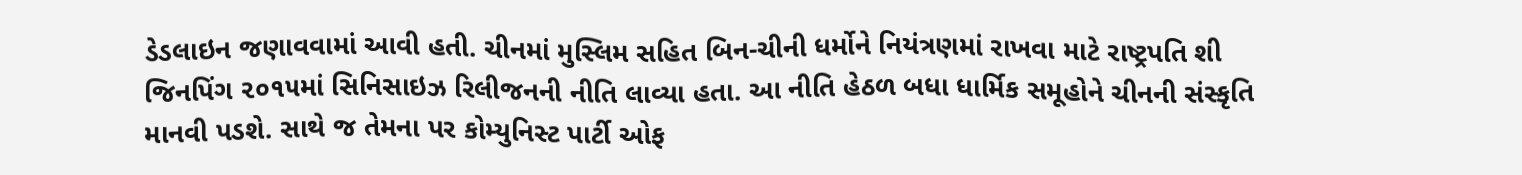ડેડલાઇન જણાવવામાં આવી હતી. ચીનમાં મુસ્લિમ સહિત બિન-ચીની ધર્મોને નિયંત્રણમાં રાખવા માટે રાષ્ટ્રપતિ શી જિનપિંગ ૨૦૧૫માં સિનિસાઇઝ રિલીજનની નીતિ લાવ્યા હતા. આ નીતિ હેઠળ બધા ધાર્મિક સમૂહોને ચીનની સંસ્કૃતિ માનવી પડશે. સાથે જ તેમના પર કોમ્યુનિસ્ટ પાર્ટી ઓફ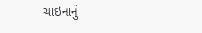ચાઇનાનું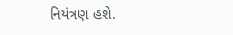નિયંત્રણ હશે.